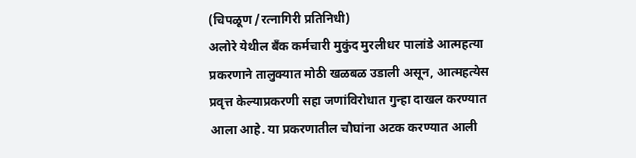(चिपळूण /रत्नागिरी प्रतिनिधी)
अलोरे येथील बँक कर्मचारी मुकुंद मुरलीधर पालांडे आत्महत्या प्रकरणाने तालुक्यात मोठी खळबळ उडाली असून, आत्महत्येस प्रवृत्त केल्याप्रकरणी सहा जणांविरोधात गुन्हा दाखल करण्यात आला आहे. या प्रकरणातील चौघांना अटक करण्यात आली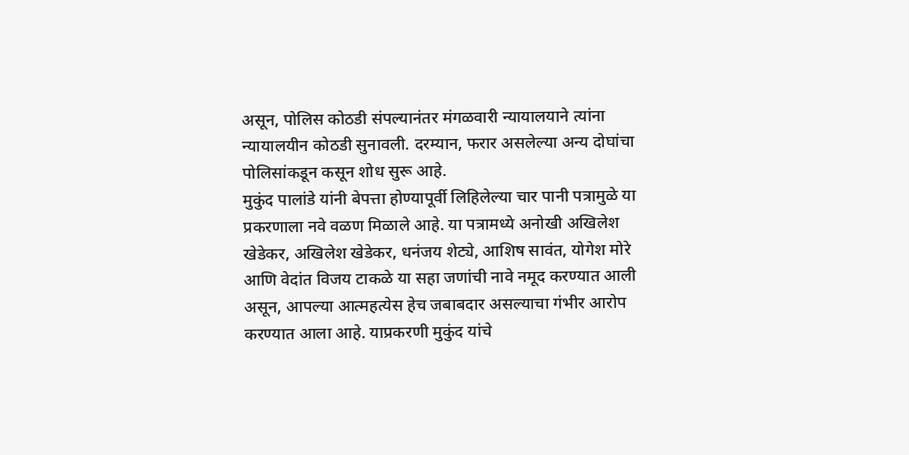असून, पोलिस कोठडी संपल्यानंतर मंगळवारी न्यायालयाने त्यांना न्यायालयीन कोठडी सुनावली. दरम्यान, फरार असलेल्या अन्य दोघांचा पोलिसांकडून कसून शोध सुरू आहे.
मुकुंद पालांडे यांनी बेपत्ता होण्यापूर्वी लिहिलेल्या चार पानी पत्रामुळे या प्रकरणाला नवे वळण मिळाले आहे. या पत्रामध्ये अनोखी अखिलेश खेडेकर, अखिलेश खेडेकर, धनंजय शेट्ये, आशिष सावंत, योगेश मोरे आणि वेदांत विजय टाकळे या सहा जणांची नावे नमूद करण्यात आली असून, आपल्या आत्महत्येस हेच जबाबदार असल्याचा गंभीर आरोप करण्यात आला आहे. याप्रकरणी मुकुंद यांचे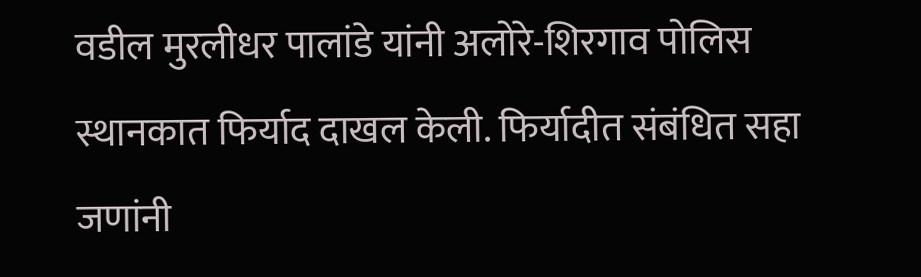वडील मुरलीधर पालांडे यांनी अलोरे-शिरगाव पोलिस स्थानकात फिर्याद दाखल केली. फिर्यादीत संबंधित सहा जणांनी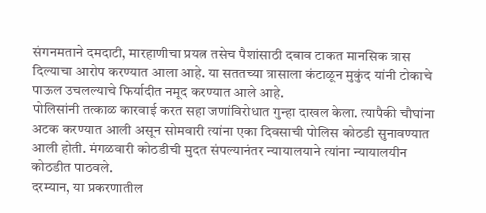संगनमताने दमदाटी, मारहाणीचा प्रयत्न तसेच पैशांसाठी दबाव टाकत मानसिक त्रास दिल्याचा आरोप करण्यात आला आहे. या सततच्या त्रासाला कंटाळून मुकुंद यांनी टोकाचे पाऊल उचलल्याचे फिर्यादीत नमूद करण्यात आले आहे.
पोलिसांनी तत्काळ कारवाई करत सहा जणांविरोधात गुन्हा दाखल केला. त्यापैकी चौघांना अटक करण्यात आली असून सोमवारी त्यांना एका दिवसाची पोलिस कोठडी सुनावण्यात आली होती. मंगळवारी कोठडीची मुदत संपल्यानंतर न्यायालयाने त्यांना न्यायालयीन कोठडीत पाठवले.
दरम्यान, या प्रकरणातील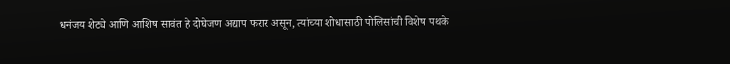धनंजय शेट्ये आणि आशिष सावंत हे दोघेजण अद्याप फरार असून, त्यांच्या शोधासाठी पोलिसांची विशेष पथके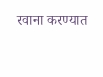रवाना करण्यात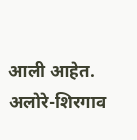आली आहेत. अलोरे-शिरगाव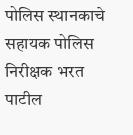पोलिस स्थानकाचे सहायक पोलिस निरीक्षक भरत पाटील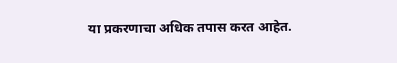या प्रकरणाचा अधिक तपास करत आहेत.